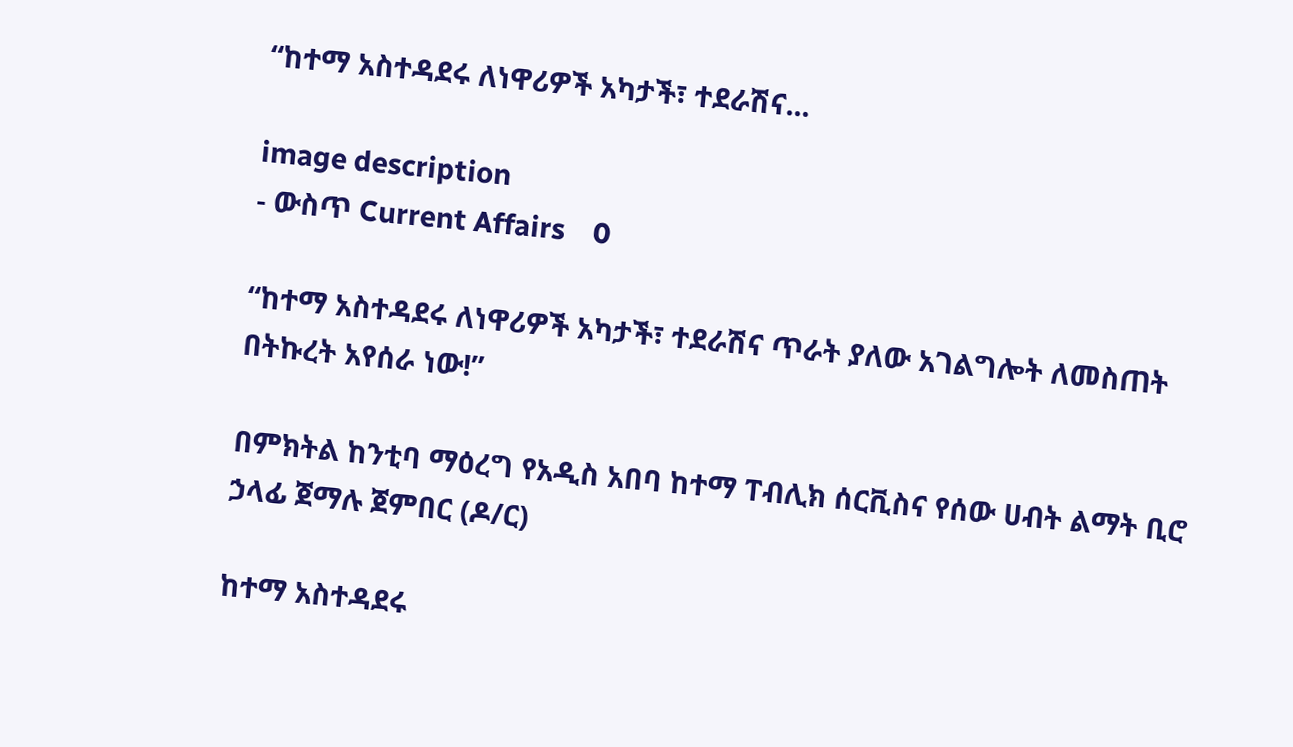“ከተማ አስተዳደሩ ለነዋሪዎች አካታች፣ ተደራሽና...

image description
- ውስጥ Current Affairs    0

“ከተማ አስተዳደሩ ለነዋሪዎች አካታች፣ ተደራሽና ጥራት ያለው አገልግሎት ለመስጠት በትኩረት አየሰራ ነው!”

በምክትል ከንቲባ ማዕረግ የአዲስ አበባ ከተማ ፐብሊክ ሰርቪስና የሰው ሀብት ልማት ቢሮ  ኃላፊ ጀማሉ ጀምበር (ዶ/ር)

ከተማ አስተዳደሩ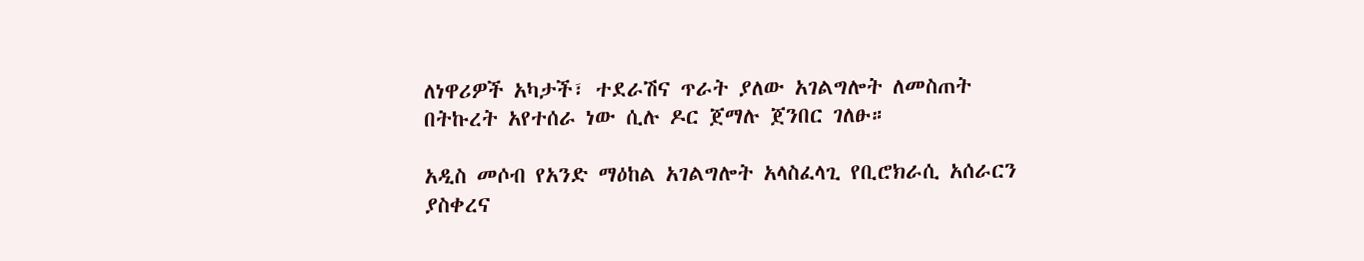ለነዋሪዎች አካታች፣ ተደራሽና ጥራት ያለው አገልግሎት ለመስጠት በትኩረት አየተሰራ ነው ሲሉ ዶር ጀማሉ ጀንበር ገለፁ።

አዲስ መሶብ የአንድ ማዕከል አገልግሎት አላስፈላጊ የቢሮክራሲ አሰራርን ያስቀረና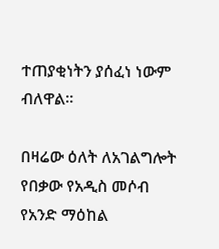ተጠያቂነትን ያሰፈነ ነውም ብለዋል።

በዛሬው ዕለት ለአገልግሎት የበቃው የአዲስ መሶብ የአንድ ማዕከል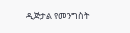ዲጅታል የመንግስት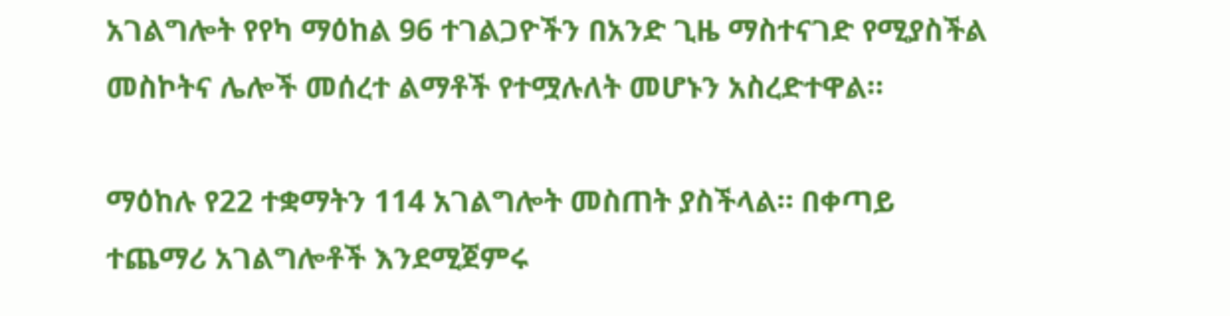አገልግሎት የየካ ማዕከል 96 ተገልጋዮችን በአንድ ጊዜ ማስተናገድ የሚያስችል መስኮትና ሌሎች መሰረተ ልማቶች የተሟሉለት መሆኑን አስረድተዋል።

ማዕከሉ የ22 ተቋማትን 114 አገልግሎት መስጠት ያስችላል። በቀጣይ ተጨማሪ አገልግሎቶች እንደሚጀምሩ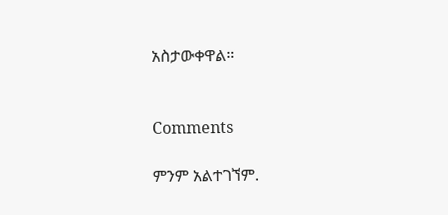አስታውቀዋል።


Comments

ምንም አልተገኘም.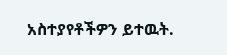አስተያየቶችዎን ይተዉት.